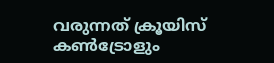വരുന്നത് ക്രൂയിസ് കൺട്രോളും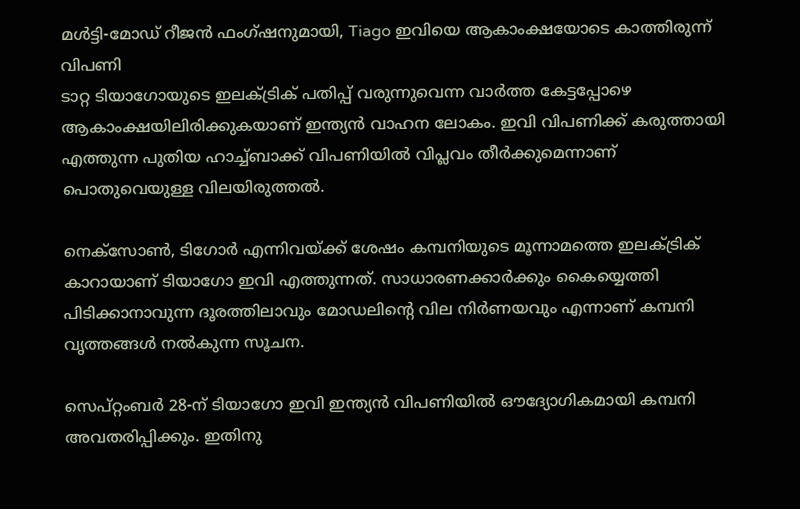മൾട്ടി-മോഡ് റീജൻ ഫംഗ്ഷനുമായി, Tiago ഇവിയെ ആകാംക്ഷയോടെ കാത്തിരുന്ന് വിപണി
ടാറ്റ ടിയാഗോയുടെ ഇലക്ട്രിക് പതിപ്പ് വരുന്നുവെന്ന വാർത്ത കേട്ടപ്പോഴെ ആകാംക്ഷയിലിരിക്കുകയാണ് ഇന്ത്യൻ വാഹന ലോകം. ഇവി വിപണിക്ക് കരുത്തായി എത്തുന്ന പുതിയ ഹാച്ച്ബാക്ക് വിപണിയിൽ വിപ്ലവം തീർക്കുമെന്നാണ് പൊതുവെയുള്ള വിലയിരുത്തൽ.

നെക്സോൺ, ടിഗോർ എന്നിവയ്ക്ക് ശേഷം കമ്പനിയുടെ മൂന്നാമത്തെ ഇലക്ട്രിക് കാറായാണ് ടിയാഗോ ഇവി എത്തുന്നത്. സാധാരണക്കാർക്കും കൈയ്യെത്തി പിടിക്കാനാവുന്ന ദൂരത്തിലാവും മോഡലിന്റെ വില നിർണയവും എന്നാണ് കമ്പനി വൃത്തങ്ങൾ നൽകുന്ന സൂചന.

സെപ്റ്റംബർ 28-ന് ടിയാഗോ ഇവി ഇന്ത്യൻ വിപണിയിൽ ഔദ്യോഗികമായി കമ്പനി അവതരിപ്പിക്കും. ഇതിനു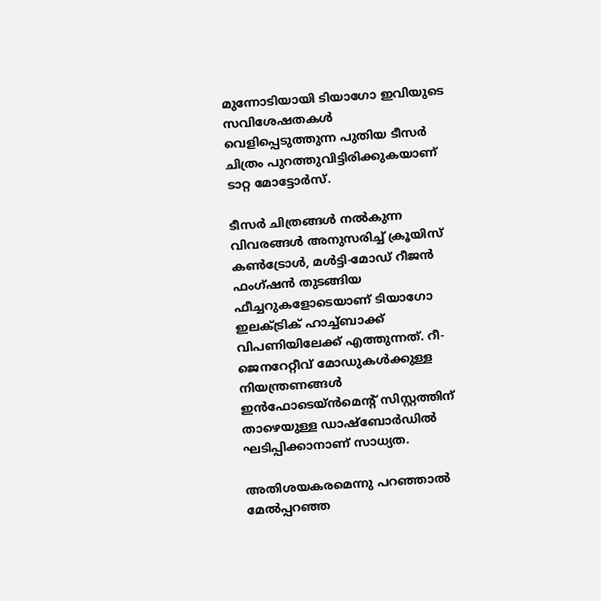മുന്നോടിയായി ടിയാഗോ ഇവിയുടെ സവിശേഷതകൾ വെളിപ്പെടുത്തുന്ന പുതിയ ടീസർ ചിത്രം പുറത്തുവിട്ടിരിക്കുകയാണ് ടാറ്റ മോട്ടോർസ്.

ടീസർ ചിത്രങ്ങൾ നൽകുന്ന വിവരങ്ങൾ അനുസരിച്ച് ക്രൂയിസ് കൺട്രോൾ, മൾട്ടി-മോഡ് റീജൻ ഫംഗ്ഷൻ തുടങ്ങിയ ഫീച്ചറുകളോടെയാണ് ടിയാഗോ ഇലക്ട്രിക് ഹാച്ച്ബാക്ക് വിപണിയിലേക്ക് എത്തുന്നത്. റീ-ജെനറേറ്റീവ് മോഡുകൾക്കുള്ള നിയന്ത്രണങ്ങൾ ഇൻഫോടെയ്ൻമെന്റ് സിസ്റ്റത്തിന് താഴെയുള്ള ഡാഷ്ബോർഡിൽ ഘടിപ്പിക്കാനാണ് സാധ്യത.

അതിശയകരമെന്നു പറഞ്ഞാൽ മേൽപ്പറഞ്ഞ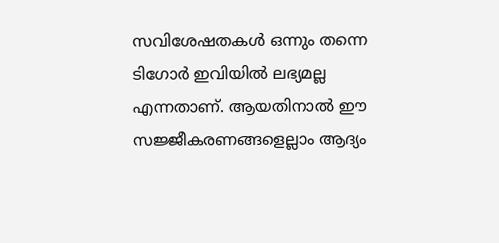സവിശേഷതകൾ ഒന്നും തന്നെ ടിഗോർ ഇവിയിൽ ലഭ്യമല്ല എന്നതാണ്. ആയതിനാൽ ഈ സജ്ജീകരണങ്ങളെല്ലാം ആദ്യം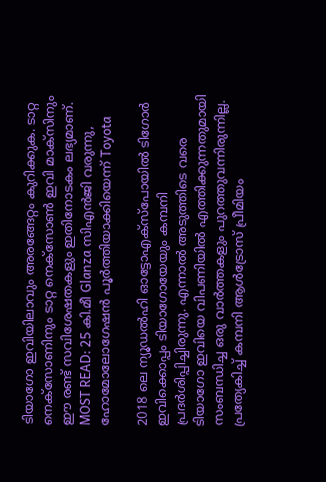ടിയാഗോ ഇവിയിലാവും അരങ്ങേറ്റം കുറിക്കുക. ടാറ്റ നെക്സോണിനും ടാറ്റ നെക്സോൺ ഇവി മാക്സിനും ഈ രണ്ട് സവിശേഷതകളും ഇതിനോടകം ലഭ്യമാണ്.
MOST READ: 25 കി.മീ Glanza സിഎൻജി വരുന്നു, ഹോമോലോഗേഷൻ പൂർത്തിയാക്കിയെന്ന് Toyota

2018 ലെ ന്യൂഡൽഹി ഓട്ടോഎക്സ്പോയിൽ ടിഗോർ ഇവിക്കൊപ്പം ടിയാഗോയേയും കമ്പനി പ്രദർശിപ്പിച്ചിരുന്നു. എന്നാൽ അടുത്തിടെ വരെ ടിയാഗോ ഇവിയെ വിപണിയിൽ എത്തിക്കുന്നതുമായി സംബന്ധിച്ച ഒരു വാർത്തകളും പുറത്തുവന്നിരുന്നില്ല. പ്രത്യേകിച്ച് കമ്പനി ആൾട്രോസ് പ്രീമിയം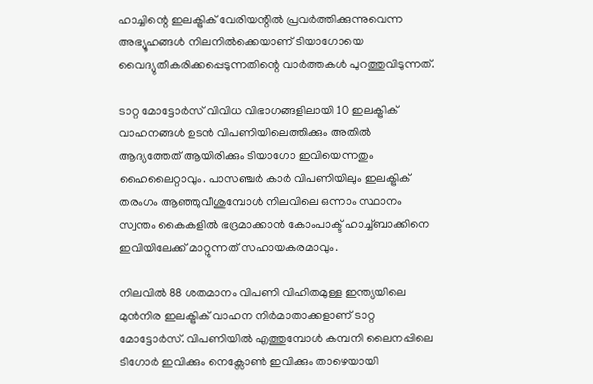ഹാച്ചിന്റെ ഇലക്ട്രിക് വേരിയന്റിൽ പ്രവർത്തിക്കുന്നുവെന്ന അഭ്യൂഹങ്ങൾ നിലനിൽക്കെയാണ് ടിയാഗോയെ വൈദ്യുതീകരിക്കപ്പെടുന്നതിന്റെ വാർത്തകൾ പുറത്തുവിടുന്നത്.

ടാറ്റ മോട്ടോർസ് വിവിധ വിഭാഗങ്ങളിലായി 10 ഇലക്ട്രിക് വാഹനങ്ങൾ ഉടൻ വിപണിയിലെത്തിക്കും അതിൽ ആദ്യത്തേത് ആയിരിക്കും ടിയാഗോ ഇവിയെന്നതും ഹൈലൈറ്റാവും. പാസഞ്ചർ കാർ വിപണിയിലും ഇലക്ട്രിക് തരംഗം ആഞ്ഞുവീശുമ്പോൾ നിലവിലെ ഒന്നാം സ്ഥാനം സ്വന്തം കൈകളിൽ ഭദ്രമാക്കാൻ കോംപാക്ട് ഹാച്ച്ബാക്കിനെ ഇവിയിലേക്ക് മാറ്റുന്നത് സഹായകരമാവും.

നിലവിൽ 88 ശതമാനം വിപണി വിഹിതമുള്ള ഇന്ത്യയിലെ മുൻനിര ഇലക്ട്രിക് വാഹന നിർമാതാക്കളാണ് ടാറ്റ മോട്ടോർസ്. വിപണിയിൽ എത്തുമ്പോൾ കമ്പനി ലൈനപ്പിലെ ടിഗോർ ഇവിക്കും നെക്സോൺ ഇവിക്കും താഴെയായി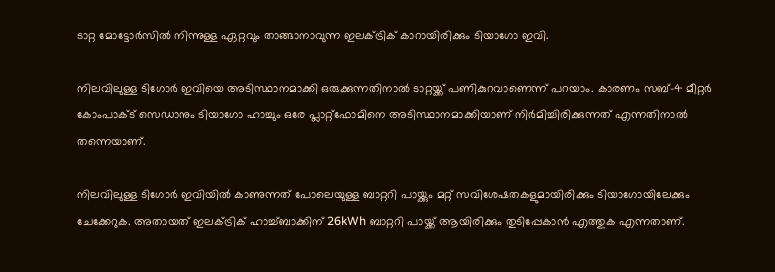ടാറ്റ മോട്ടോർസിൽ നിന്നുള്ള ഏറ്റവും താങ്ങാനാവുന്ന ഇലക്ട്രിക് കാറായിരിക്കും ടിയാഗോ ഇവി.

നിലവിലുള്ള ടിഗോർ ഇവിയെ അടിസ്ഥാനമാക്കി ഒരുക്കുന്നതിനാൽ ടാറ്റയ്ക്ക് പണികുറവാണെന്ന് പറയാം. കാരണം സബ്-4 മീറ്റർ കോംപാക്ട് സെഡാനും ടിയാഗോ ഹാച്ചും ഒരേ പ്ലാറ്റ്ഫോമിനെ അടിസ്ഥാനമാക്കിയാണ് നിർമിച്ചിരിക്കുന്നത് എന്നതിനാൽ തന്നെയാണ്.

നിലവിലുള്ള ടിഗോർ ഇവിയിൽ കാണുന്നത് പോലെയുള്ള ബാറ്ററി പായ്ക്കും മറ്റ് സവിശേഷതകളുമായിരിക്കും ടിയാഗോയിലേക്കും ചേക്കേറുക. അതായത് ഇലക്ട്രിക് ഹാച്ച്ബാക്കിന് 26kWh ബാറ്ററി പായ്ക്ക് ആയിരിക്കും തുടിപ്പേകാൻ എത്തുക എന്നതാണ്.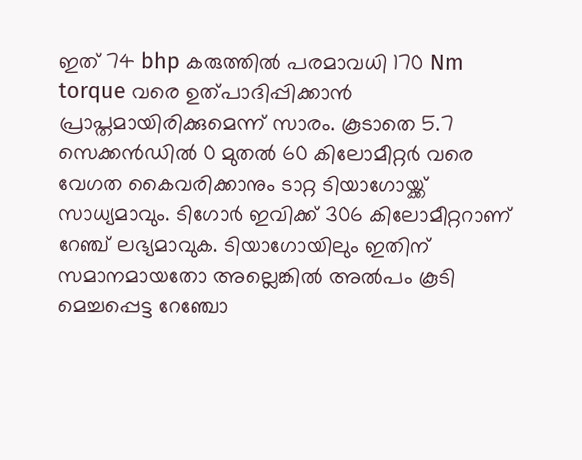ഇത് 74 bhp കരുത്തിൽ പരമാവധി 170 Nm torque വരെ ഉത്പാദിപ്പിക്കാൻ പ്രാപ്തമായിരിക്കുമെന്ന് സാരം. കൂടാതെ 5.7 സെക്കൻഡിൽ 0 മുതൽ 60 കിലോമീറ്റർ വരെ വേഗത കൈവരിക്കാനും ടാറ്റ ടിയാഗോയ്ക്ക് സാധ്യമാവും. ടിഗോർ ഇവിക്ക് 306 കിലോമീറ്ററാണ് റേഞ്ച് ലഭ്യമാവുക. ടിയാഗോയിലും ഇതിന് സമാനമായതോ അല്ലെങ്കിൽ അൽപം കൂടി മെച്ചപ്പെട്ട റേഞ്ചോ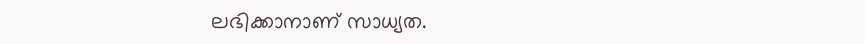ലഭിക്കാനാണ് സാധ്യത.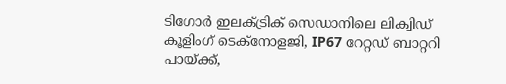ടിഗോർ ഇലക്ട്രിക് സെഡാനിലെ ലിക്വിഡ് കൂളിംഗ് ടെക്നോളജി, IP67 റേറ്റഡ് ബാറ്ററി പായ്ക്ക്,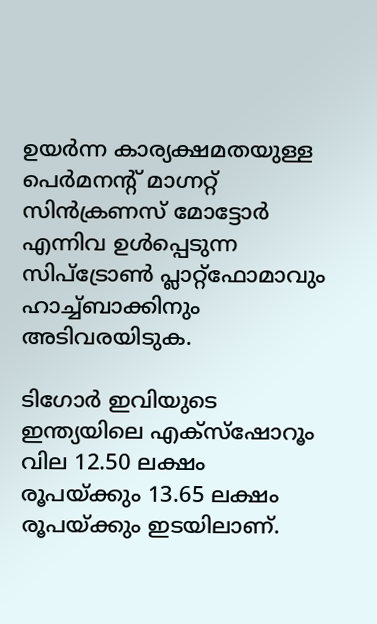ഉയർന്ന കാര്യക്ഷമതയുള്ള പെർമനന്റ് മാഗ്നറ്റ് സിൻക്രണസ് മോട്ടോർ എന്നിവ ഉൾപ്പെടുന്ന സിപ്ട്രോൺ പ്ലാറ്റ്ഫോമാവും ഹാച്ച്ബാക്കിനും അടിവരയിടുക.

ടിഗോർ ഇവിയുടെ ഇന്ത്യയിലെ എക്സ്ഷോറൂം വില 12.50 ലക്ഷം രൂപയ്ക്കും 13.65 ലക്ഷം രൂപയ്ക്കും ഇടയിലാണ്.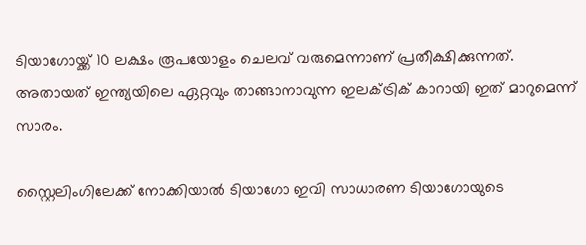ടിയാഗോയ്ക്ക് 10 ലക്ഷം രൂപയോളം ചെലവ് വരുമെന്നാണ് പ്രതീക്ഷിക്കുന്നത്. അതായത് ഇന്ത്യയിലെ ഏറ്റവും താങ്ങാനാവുന്ന ഇലക്ട്രിക് കാറായി ഇത് മാറുമെന്ന് സാരം.

സ്റ്റൈലിംഗിലേക്ക് നോക്കിയാൽ ടിയാഗോ ഇവി സാധാരണ ടിയാഗോയുടെ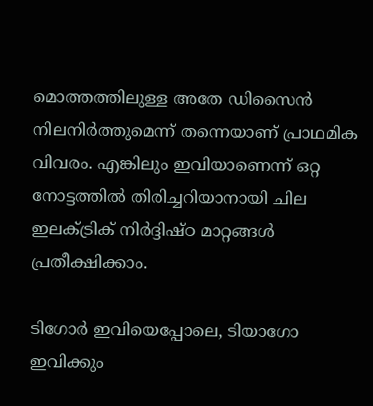മൊത്തത്തിലുള്ള അതേ ഡിസൈൻ നിലനിർത്തുമെന്ന് തന്നെയാണ് പ്രാഥമിക വിവരം. എങ്കിലും ഇവിയാണെന്ന് ഒറ്റ നോട്ടത്തിൽ തിരിച്ചറിയാനായി ചില ഇലക്ട്രിക് നിർദ്ദിഷ്ഠ മാറ്റങ്ങൾ പ്രതീക്ഷിക്കാം.

ടിഗോർ ഇവിയെപ്പോലെ, ടിയാഗോ ഇവിക്കും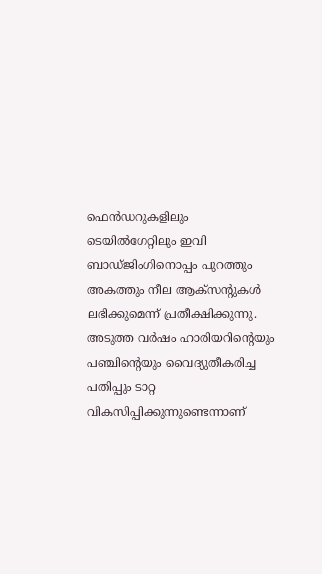ഫെൻഡറുകളിലും ടെയിൽഗേറ്റിലും ഇവി ബാഡ്ജിംഗിനൊപ്പം പുറത്തും അകത്തും നീല ആക്സന്റുകൾ ലഭിക്കുമെന്ന് പ്രതീക്ഷിക്കുന്നു. അടുത്ത വർഷം ഹാരിയറിന്റെയും പഞ്ചിന്റെയും വൈദ്യുതീകരിച്ച പതിപ്പും ടാറ്റ വികസിപ്പിക്കുന്നുണ്ടെന്നാണ്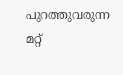പുറത്തുവരുന്ന മറ്റ്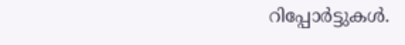റിപ്പോർട്ടുകൾ.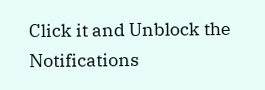Click it and Unblock the Notifications